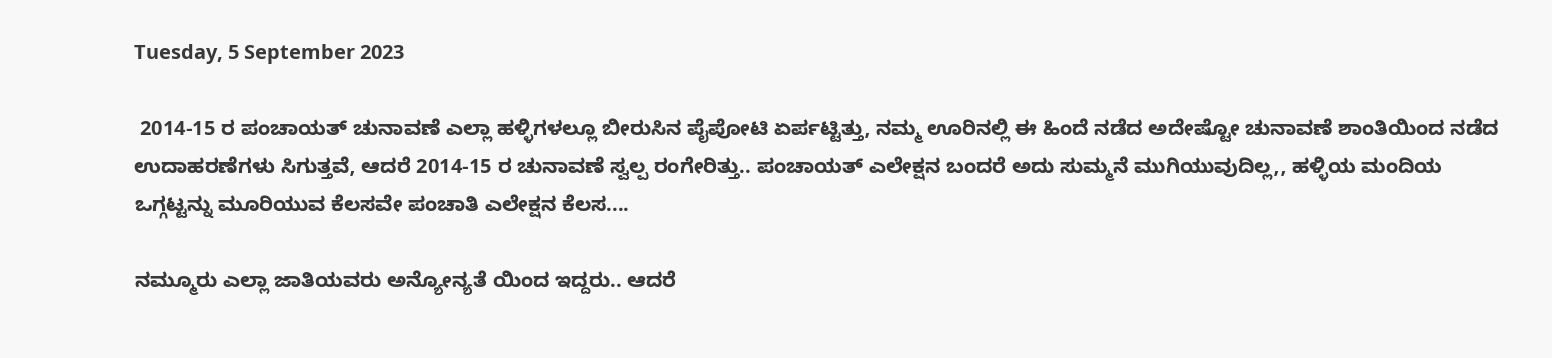Tuesday, 5 September 2023

 2014-15 ರ ಪಂಚಾಯತ್ ಚುನಾವಣೆ ಎಲ್ಲಾ ಹಳ್ಳಿಗಳಲ್ಲೂ ಬೀರುಸಿನ ಪೈಪೋಟಿ ಏರ್ಪಟ್ಟಿತ್ತು, ನಮ್ಮ ಊರಿನಲ್ಲಿ ಈ ಹಿಂದೆ ನಡೆದ ಅದೇಷ್ಟೋ ಚುನಾವಣೆ ಶಾಂತಿಯಿಂದ ನಡೆದ ಉದಾಹರಣೆಗಳು ಸಿಗುತ್ತವೆ, ಆದರೆ 2014-15 ರ ಚುನಾವಣೆ ಸ್ವಲ್ಪ ರಂಗೇರಿತ್ತು.. ಪಂಚಾಯತ್ ಎಲೇಕ್ಷನ ಬಂದರೆ ಅದು ಸುಮ್ಮನೆ ಮುಗಿಯುವುದಿಲ್ಲ,, ಹಳ್ಳಿಯ ಮಂದಿಯ ಒಗ್ಗಟ್ಟನ್ನು ಮೂರಿಯುವ ಕೆಲಸವೇ ಪಂಚಾತಿ ಎಲೇಕ್ಷನ ಕೆಲಸ....

ನಮ್ಮೂರು ಎಲ್ಲಾ ಜಾತಿಯವರು ಅನ್ಯೋನ್ಯತೆ ಯಿಂದ ಇದ್ದರು.. ಆದರೆ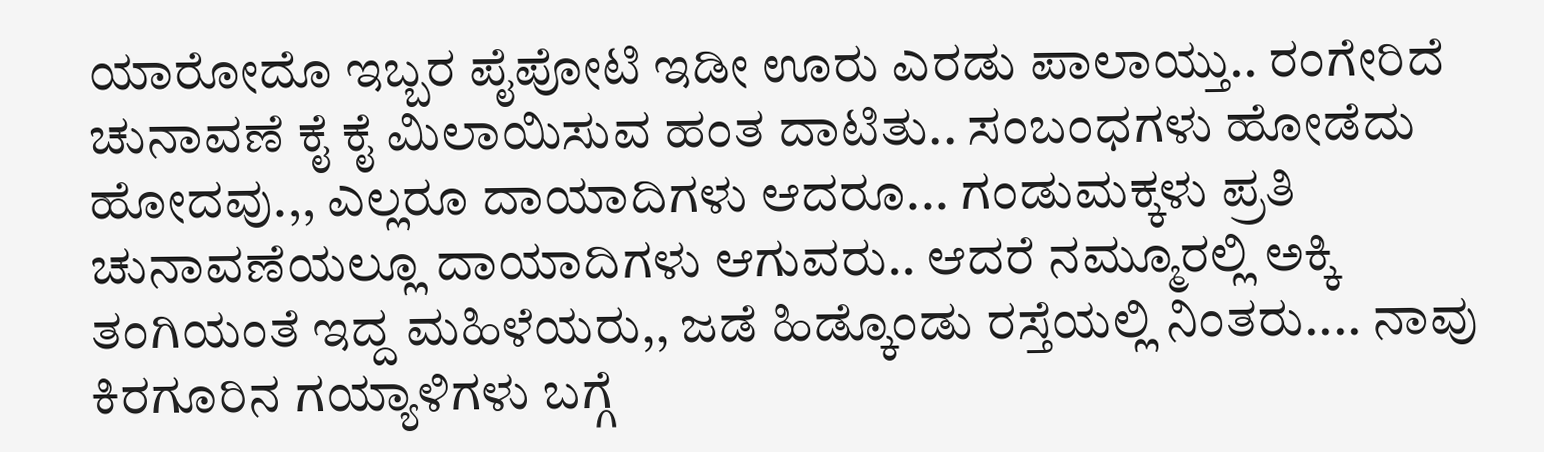ಯಾರೋದೊ ಇಬ್ಬರ ಪೈಪೋಟಿ ಇಡೀ ಊರು ಎರಡು ಪಾಲಾಯ್ತು.. ರಂಗೇರಿದೆ ಚುನಾವಣೆ ಕೈ ಕೈ ಮಿಲಾಯಿಸುವ ಹಂತ ದಾಟಿತು.. ಸಂಬಂಧಗಳು ಹೋಡೆದು ಹೋದವು.,, ಎಲ್ಲರೂ ದಾಯಾದಿಗಳು ಆದರೂ... ಗಂಡುಮಕ್ಕಳು ಪ್ರತಿ ಚುನಾವಣೆಯಲ್ಲೂ ದಾಯಾದಿಗಳು ಆಗುವರು.. ಆದರೆ ನಮ್ಮೂರಲ್ಲಿ ಅಕ್ಕಿ ತಂಗಿಯಂತೆ ಇದ್ದ ಮಹಿಳೆಯರು,, ಜಡೆ ಹಿಡ್ಕೊಂಡು ರಸ್ತೆಯಲ್ಲಿ ನಿಂತರು.... ನಾವು ಕಿರಗೂರಿನ ಗಯ್ಯಾಳಿಗಳು ಬಗ್ಗೆ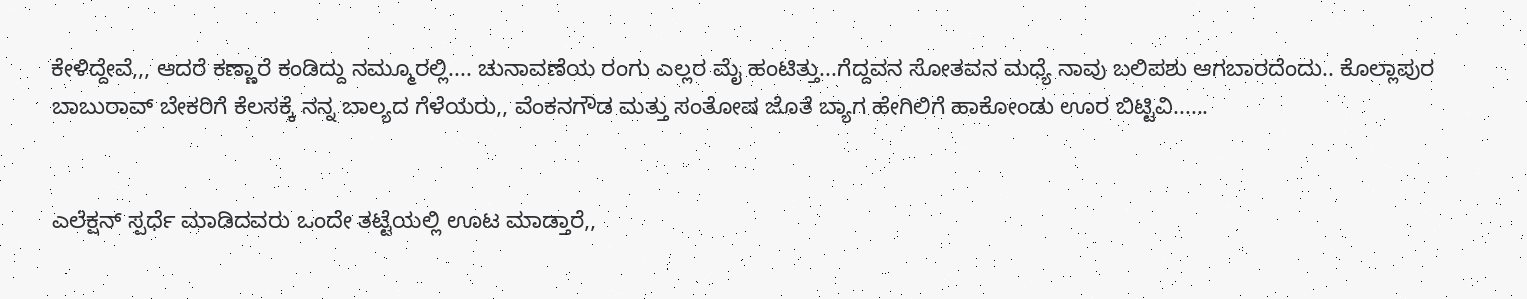ಕೇಳಿದ್ದೇವೆ,,, ಆದರೆ ಕಣ್ಣಾರೆ ಕಂಡಿದ್ದು ನಮ್ಮೂರಲ್ಲಿ.... ಚುನಾವಣೆಯ ರಂಗು ಎಲ್ಲರ ಮೈ ಹಂಟಿತ್ತು...ಗೆದ್ದವನ ಸೋತವನ ಮಧ್ಯೆ ನಾವು ಬಲಿಪಶು ಆಗಬಾರದೆಂದು.. ಕೊಲ್ಲಾಪುರ ಬಾಬುರಾವ್ ಬೇಕರಿಗೆ ಕೆಲಸಕ್ಕೆ ನನ್ನ ಬಾಲ್ಯದ ಗೆಳೆಯರು,, ವೆಂಕನಗೌಡ ಮತ್ತು ಸಂತೋಷ ಜೊತೆ ಬ್ಯಾಗ ಹೇಗಿಲಿಗೆ ಹಾಕೋಂಡು ಊರ ಬಿಟ್ಟಿವಿ......


ಎಲೆಕ್ಷನ್ ಸ್ಪರ್ಧೆ ಮಾಡಿದವರು ಒಂದೇ ತಟ್ಟೆಯಲ್ಲಿ ಊಟ ಮಾಡ್ತಾರೆ,,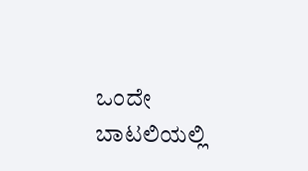ಒಂದೇ ಬಾಟಲಿಯಲ್ಲಿ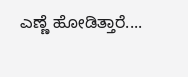ಎಣ್ಣೆ ಹೋಡಿತ್ತಾರೆ....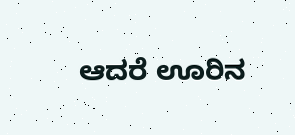ಆದರೆ ಊರಿನ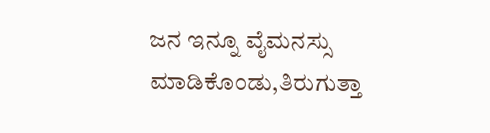ಜನ ಇನ್ನೂ ವೈಮನಸ್ಸು ಮಾಡಿಕೊಂಡು,ತಿರುಗುತ್ತಾ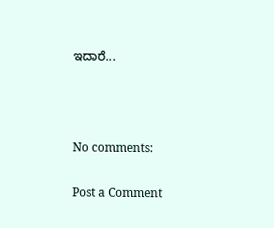ಇದಾರೆ...



No comments:

Post a Comment